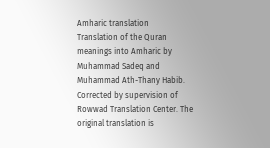Amharic translation
Translation of the Quran meanings into Amharic by Muhammad Sadeq and Muhammad Ath-Thany Habib. Corrected by supervision of Rowwad Translation Center. The original translation is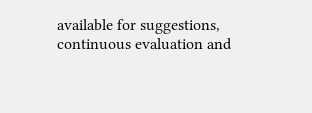available for suggestions, continuous evaluation and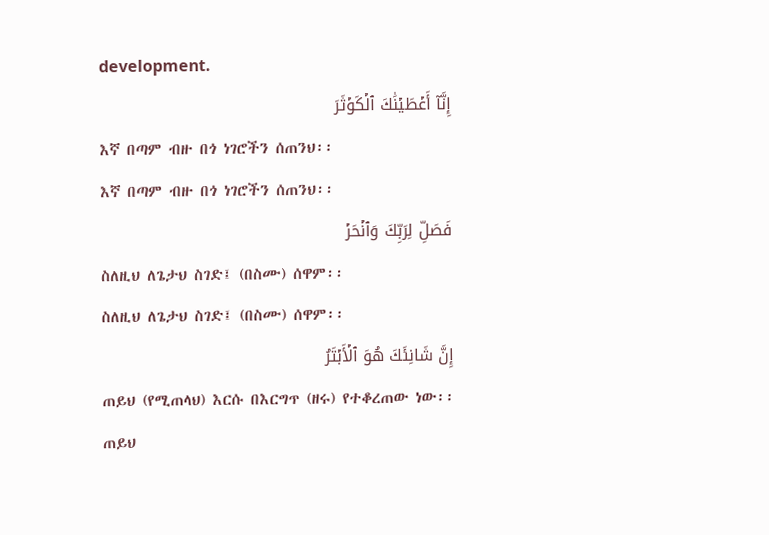development.
إِنَّآ أَعۡطَيۡنَٰكَ ٱلۡكَوۡثَرَ
እኛ በጣም ብዙ በጎ ነገሮችን ሰጠንህ፡፡
እኛ በጣም ብዙ በጎ ነገሮችን ሰጠንህ፡፡
فَصَلِّ لِرَبِّكَ وَٱنۡحَرۡ
ስለዚህ ለጌታህ ስገድ፤ (በስሙ) ሰዋም፡፡
ስለዚህ ለጌታህ ስገድ፤ (በስሙ) ሰዋም፡፡
إِنَّ شَانِئَكَ هُوَ ٱلۡأَبۡتَرُ
ጠይህ (የሚጠላህ) እርሱ በእርግጥ (ዘሩ) የተቆረጠው ነው፡፡
ጠይህ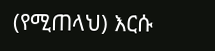(የሚጠላህ) እርሱ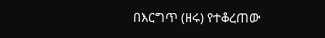በእርግጥ (ዘሩ) የተቆረጠው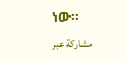ነው፡፡
مشاركة عبر